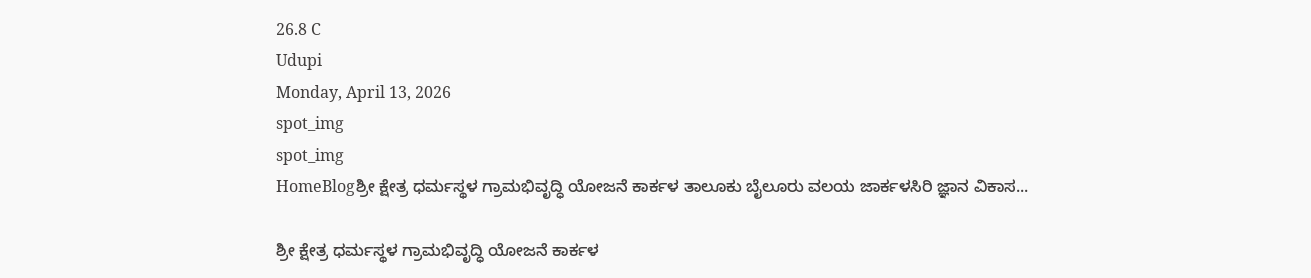26.8 C
Udupi
Monday, April 13, 2026
spot_img
spot_img
HomeBlogಶ್ರೀ ಕ್ಷೇತ್ರ ಧರ್ಮಸ್ಥಳ ಗ್ರಾಮಭಿವೃದ್ಧಿ ಯೋಜನೆ ಕಾರ್ಕಳ ತಾಲೂಕು ಬೈಲೂರು ವಲಯ ಜಾರ್ಕಳಸಿರಿ ಜ್ಞಾನ ವಿಕಾಸ...

ಶ್ರೀ ಕ್ಷೇತ್ರ ಧರ್ಮಸ್ಥಳ ಗ್ರಾಮಭಿವೃದ್ಧಿ ಯೋಜನೆ ಕಾರ್ಕಳ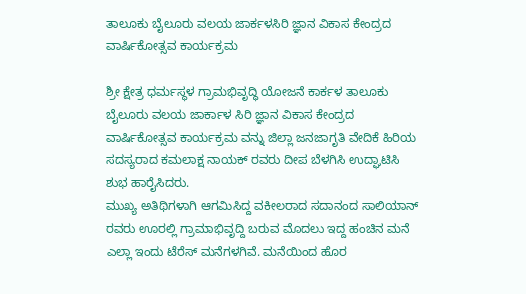ತಾಲೂಕು ಬೈಲೂರು ವಲಯ ಜಾರ್ಕಳಸಿರಿ ಜ್ಞಾನ ವಿಕಾಸ ಕೇಂದ್ರದ ವಾರ್ಷಿಕೋತ್ಸವ ಕಾರ್ಯಕ್ರಮ

ಶ್ರೀ ಕ್ಷೇತ್ರ ಧರ್ಮಸ್ಥಳ ಗ್ರಾಮಭಿವೃದ್ಧಿ ಯೋಜನೆ ಕಾರ್ಕಳ ತಾಲೂಕು ಬೈಲೂರು ವಲಯ ಜಾರ್ಕಾಳ ಸಿರಿ ಜ್ಞಾನ ವಿಕಾಸ ಕೇಂದ್ರದ ವಾರ್ಷಿಕೋತ್ಸವ ಕಾರ್ಯಕ್ರಮ ವನ್ನು ಜಿಲ್ಲಾ ಜನಜಾಗೃತಿ ವೇದಿಕೆ ಹಿರಿಯ ಸದಸ್ಯರಾದ ಕಮಲಾಕ್ಷ ನಾಯಕ್ ರವರು ದೀಪ ಬೆಳಗಿಸಿ ಉದ್ಘಾಟಿಸಿ ಶುಭ ಹಾರೈಸಿದರು.
ಮುಖ್ಯ ಅತಿಥಿಗಳಾಗಿ ಆಗಮಿಸಿದ್ದ ವಕೀಲರಾದ ಸದಾನಂದ ಸಾಲಿಯಾನ್ ರವರು ಊರಲ್ಲಿ ಗ್ರಾಮಾಭಿವೃದ್ದಿ ಬರುವ ಮೊದಲು ಇದ್ದ ಹಂಚಿನ ಮನೆ ಎಲ್ಲಾ ಇಂದು ಟೆರೆಸ್ ಮನೆಗಳಗಿವೆ. ಮನೆಯಿಂದ ಹೊರ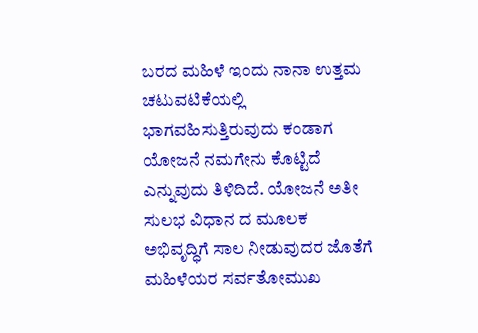ಬರದ ಮಹಿಳೆ ಇಂದು ನಾನಾ ಉತ್ತಮ ಚಟುವಟಿಕೆಯಲ್ಲಿ ಭಾಗವಹಿಸುತ್ತಿರುವುದು ಕಂಡಾಗ ಯೋಜನೆ ನಮಗೇನು ಕೊಟ್ಟಿದೆ ಎನ್ನುವುದು ತಿಳಿದಿದೆ. ಯೋಜನೆ ಅತೀ ಸುಲಭ ವಿಧಾನ ದ ಮೂಲಕ ಅಭಿವೃದ್ಧಿಗೆ ಸಾಲ ನೀಡುವುದರ ಜೊತೆಗೆ ಮಹಿಳೆಯರ ಸರ್ವತೋಮುಖ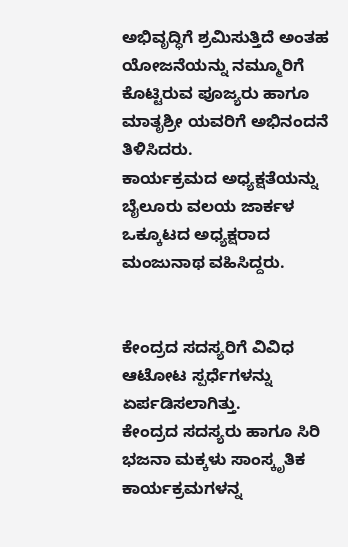ಅಭಿವೃದ್ಧಿಗೆ ಶ್ರಮಿಸುತ್ತಿದೆ ಅಂತಹ ಯೋಜನೆಯನ್ನು ನಮ್ಮೂರಿಗೆ ಕೊಟ್ಟಿರುವ ಪೂಜ್ಯರು ಹಾಗೂ ಮಾತೃಶ್ರೀ ಯವರಿಗೆ ಅಭಿನಂದನೆ ತಿಳಿಸಿದರು.
ಕಾರ್ಯಕ್ರಮದ ಅಧ್ಯಕ್ಷತೆಯನ್ನು ಬೈಲೂರು ವಲಯ ಜಾರ್ಕಳ ಒಕ್ಕೂಟದ ಅಧ್ಯಕ್ಷರಾದ ಮಂಜುನಾಥ ವಹಿಸಿದ್ದರು.


ಕೇಂದ್ರದ ಸದಸ್ಯರಿಗೆ ವಿವಿಧ ಆಟೋಟ ಸ್ಪರ್ಧೆಗಳನ್ನು ಏರ್ಪಡಿಸಲಾಗಿತ್ತು.
ಕೇಂದ್ರದ ಸದಸ್ಯರು ಹಾಗೂ ಸಿರಿ ಭಜನಾ ಮಕ್ಕಳು ಸಾಂಸ್ಕೃತಿಕ ಕಾರ್ಯಕ್ರಮಗಳನ್ನ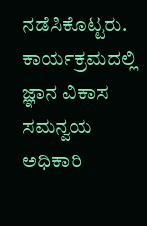ನಡೆಸಿಕೊಟ್ಟರು. ಕಾರ್ಯಕ್ರಮದಲ್ಲಿ ಜ್ಞಾನ ವಿಕಾಸ ಸಮನ್ವಯ ಅಧಿಕಾರಿ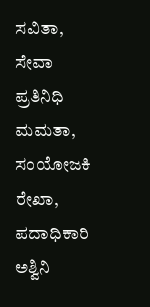ಸವಿತಾ, ಸೇವಾ ಪ್ರತಿನಿಧಿ ಮಮತಾ, ಸಂಯೋಜಕಿ ರೇಖಾ, ಪದಾಧಿಕಾರಿ ಅಶ್ವಿನಿ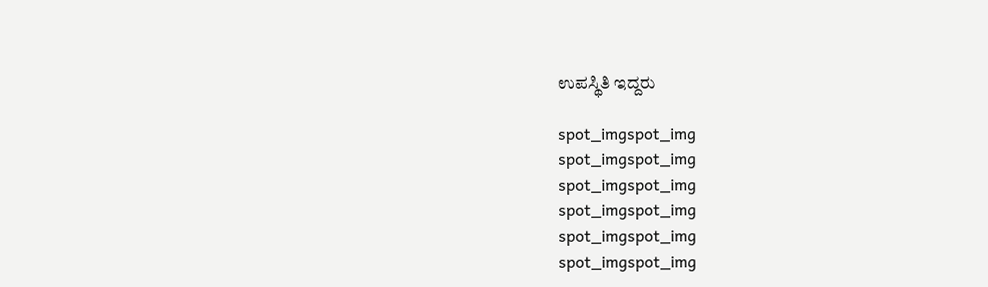ಉಪಸ್ಥಿತಿ ಇದ್ದರು

spot_imgspot_img
spot_imgspot_img
spot_imgspot_img
spot_imgspot_img
spot_imgspot_img
spot_imgspot_img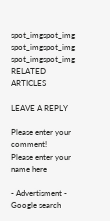spot_imgspot_img
spot_imgspot_img
spot_imgspot_img
RELATED ARTICLES

LEAVE A REPLY

Please enter your comment!
Please enter your name here

- Advertisment -
Google search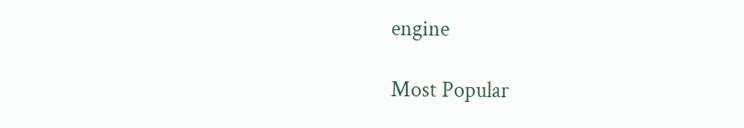engine

Most Popular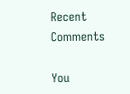Recent Comments

You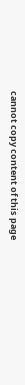cannot copy content of this page